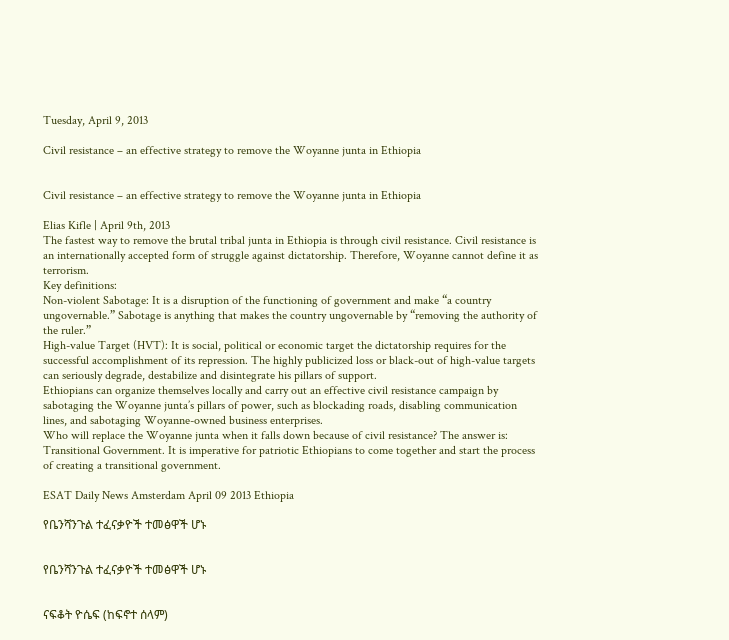Tuesday, April 9, 2013

Civil resistance – an effective strategy to remove the Woyanne junta in Ethiopia


Civil resistance – an effective strategy to remove the Woyanne junta in Ethiopia

Elias Kifle | April 9th, 2013
The fastest way to remove the brutal tribal junta in Ethiopia is through civil resistance. Civil resistance is an internationally accepted form of struggle against dictatorship. Therefore, Woyanne cannot define it as terrorism.
Key definitions:
Non-violent Sabotage: It is a disruption of the functioning of government and make “a country ungovernable.” Sabotage is anything that makes the country ungovernable by “removing the authority of the ruler.”
High-value Target (HVT): It is social, political or economic target the dictatorship requires for the successful accomplishment of its repression. The highly publicized loss or black-out of high-value targets can seriously degrade, destabilize and disintegrate his pillars of support.
Ethiopians can organize themselves locally and carry out an effective civil resistance campaign by sabotaging the Woyanne junta’s pillars of power, such as blockading roads, disabling communication lines, and sabotaging Woyanne-owned business enterprises.
Who will replace the Woyanne junta when it falls down because of civil resistance? The answer is: Transitional Government. It is imperative for patriotic Ethiopians to come together and start the process of creating a transitional government.

ESAT Daily News Amsterdam April 09 2013 Ethiopia

የቤንሻንጉል ተፈናቃዮች ተመፅዋች ሆኑ


የቤንሻንጉል ተፈናቃዮች ተመፅዋች ሆኑ


ናፍቆት ዮሴፍ (ከፍኖተ ሰላም)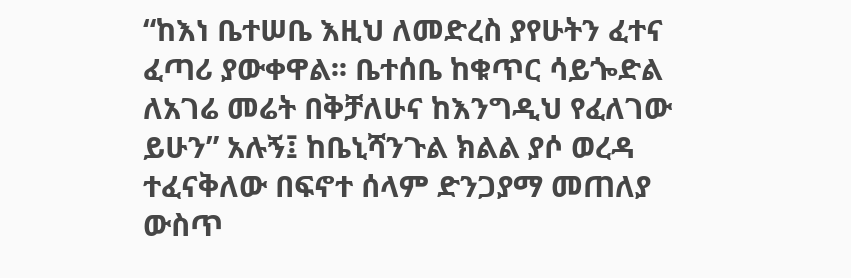“ከእነ ቤተሠቤ እዚህ ለመድረስ ያየሁትን ፈተና ፈጣሪ ያውቀዋል፡፡ ቤተሰቤ ከቁጥር ሳይጐድል ለአገሬ መሬት በቅቻለሁና ከእንግዲህ የፈለገው ይሁን” አሉኝ፤ ከቤኒሻንጉል ክልል ያሶ ወረዳ ተፈናቅለው በፍኖተ ሰላም ድንጋያማ መጠለያ ውስጥ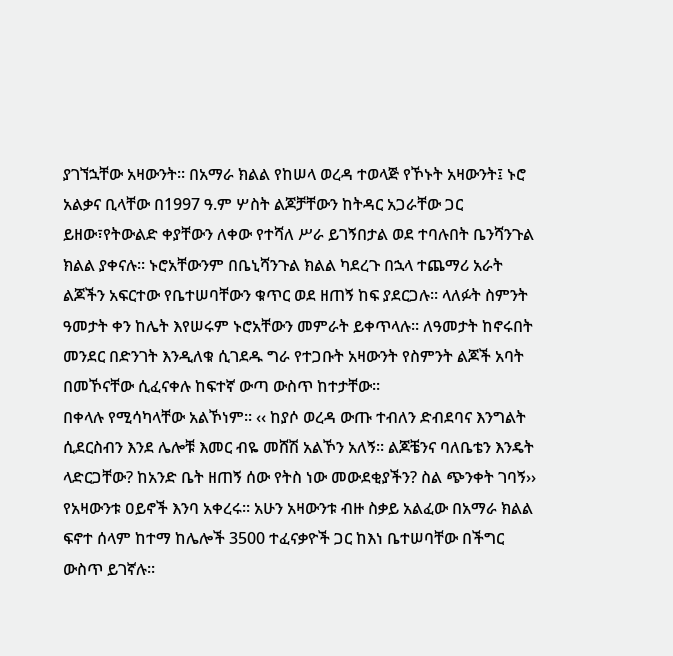ያገኘኋቸው አዛውንት፡፡ በአማራ ክልል የከሠላ ወረዳ ተወላጅ የኾኑት አዛውንት፤ ኑሮ አልቃና ቢላቸው በ1997 ዓ.ም ሦስት ልጆቻቸውን ከትዳር አጋራቸው ጋር ይዘው፣የትውልድ ቀያቸውን ለቀው የተሻለ ሥራ ይገኝበታል ወደ ተባሉበት ቤንሻንጉል ክልል ያቀናሉ፡፡ ኑሮአቸውንም በቤኒሻንጉል ክልል ካደረጉ በኋላ ተጨማሪ አራት ልጆችን አፍርተው የቤተሠባቸውን ቁጥር ወደ ዘጠኝ ከፍ ያደርጋሉ፡፡ ላለፉት ስምንት ዓመታት ቀን ከሌት እየሠሩም ኑሮአቸውን መምራት ይቀጥላሉ፡፡ ለዓመታት ከኖሩበት መንደር በድንገት እንዲለቁ ሲገደዱ ግራ የተጋቡት አዛውንት የስምንት ልጆች አባት በመኾናቸው ሲፈናቀሉ ከፍተኛ ውጣ ውስጥ ከተታቸው፡፡
በቀላሉ የሚሳካላቸው አልኾነም፡፡ ‹‹ ከያሶ ወረዳ ውጡ ተብለን ድብደባና እንግልት ሲደርስብን እንደ ሌሎቹ እመር ብዬ መሸሽ አልኾን አለኝ፡፡ ልጆቼንና ባለቤቴን እንዴት ላድርጋቸው? ከአንድ ቤት ዘጠኝ ሰው የትስ ነው መውደቂያችን? ስል ጭንቀት ገባኝ›› የአዛውንቱ ዐይኖች እንባ አቀረሩ፡፡ አሁን አዛውንቱ ብዙ ስቃይ አልፈው በአማራ ክልል ፍኖተ ሰላም ከተማ ከሌሎች 3500 ተፈናቃዮች ጋር ከእነ ቤተሠባቸው በችግር ውስጥ ይገኛሉ፡፡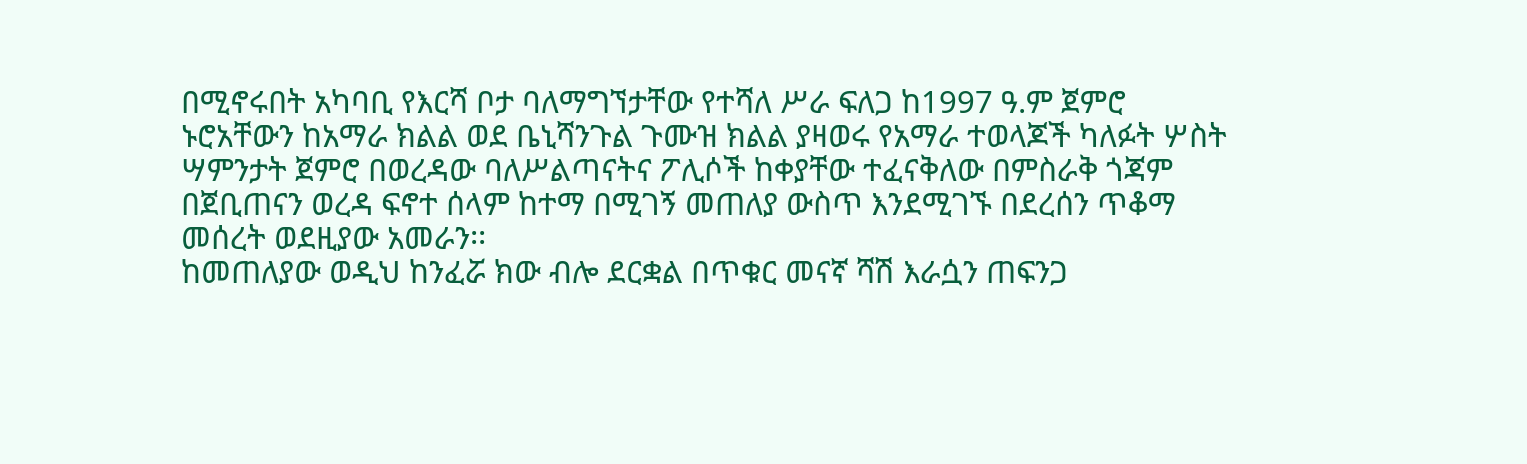በሚኖሩበት አካባቢ የእርሻ ቦታ ባለማግኘታቸው የተሻለ ሥራ ፍለጋ ከ1997 ዓ.ም ጀምሮ ኑሮአቸውን ከአማራ ክልል ወደ ቤኒሻንጉል ጉሙዝ ክልል ያዛወሩ የአማራ ተወላጆች ካለፉት ሦስት ሣምንታት ጀምሮ በወረዳው ባለሥልጣናትና ፖሊሶች ከቀያቸው ተፈናቅለው በምስራቅ ጎጃም በጀቢጠናን ወረዳ ፍኖተ ሰላም ከተማ በሚገኝ መጠለያ ውስጥ እንደሚገኙ በደረሰን ጥቆማ መሰረት ወደዚያው አመራን፡፡
ከመጠለያው ወዲህ ከንፈሯ ክው ብሎ ደርቋል በጥቁር መናኛ ሻሽ እራሷን ጠፍንጋ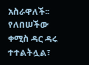አስራዋለች፡፡ የለበሠችው ቀሚስ ዳር ዳሩ ተተልትሏል፣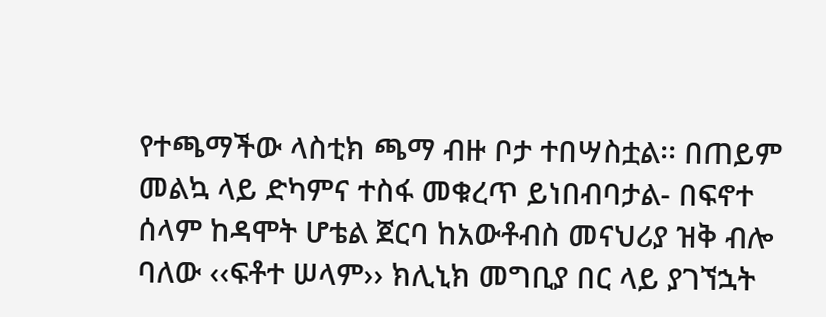የተጫማችው ላስቲክ ጫማ ብዙ ቦታ ተበሣስቷል፡፡ በጠይም መልኳ ላይ ድካምና ተስፋ መቁረጥ ይነበብባታል- በፍኖተ ሰላም ከዳሞት ሆቴል ጀርባ ከአውቶብስ መናህሪያ ዝቅ ብሎ ባለው ‹‹ፍቶተ ሠላም›› ክሊኒክ መግቢያ በር ላይ ያገኘኋት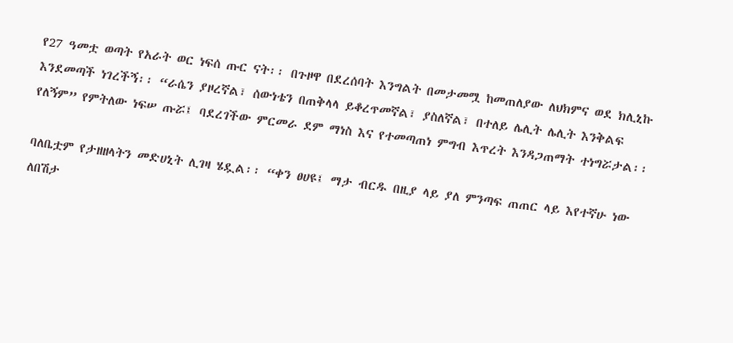የ27 ዓመቷ ወጣት የአራት ወር ነፍሰ ጡር ናት፡፡ በጉዞዋ በደረሰባት እንግልት በመታመሟ ከመጠለያው ለህክምና ወደ ክሊኒኩ እንደመጣች ነገረችኝ፡፡ “ራሴን ያዞረኛል፣ ሰውነቴን በጠቅላላ ይቆረጥመኛል፣ ያስለኛል፣ በተለይ ሌሊት ሌሊት እንቅልፍ የለኝም” የምትለው ነፍሠ ጡሯ፤ ባደረገችው ምርመራ ደም ማነስ እና የተመጣጠነ ምግብ እጥረት እንዳጋጠማት ተነግሯታል፡፡

ባለቤቷም የታዘዘላትን መድሀኒት ሊገዛ ሄዷል፡፡ “ቀን ፀሀዩ፤ ማታ ብርዱ በዚያ ላይ ያለ ምንጣፍ ጠጠር ላይ እየተኛሁ ነው ለበሽታ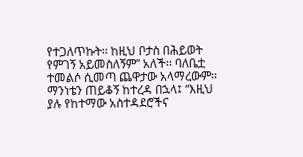የተጋለጥኩት፡፡ ከዚህ ቦታስ በሕይወት የምገኝ አይመስለኝም” አለች፡፡ ባለቤቷ ተመልሶ ሲመጣ ጨዋታው አላማረውም፡፡ ማንነቴን ጠይቆኝ ከተረዳ በኋላ፤ “እዚህ ያሉ የከተማው አስተዳደሮችና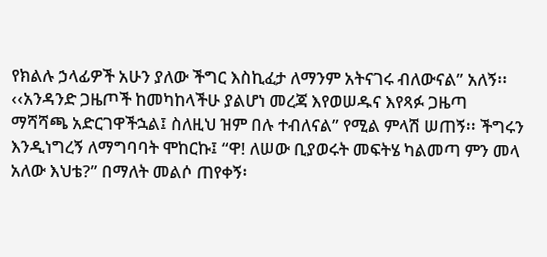የክልሉ ኃላፊዎች አሁን ያለው ችግር እስኪፈታ ለማንም አትናገሩ ብለውናል” አለኝ፡፡ ‹‹አንዳንድ ጋዜጦች ከመካከላችሁ ያልሆነ መረጃ እየወሠዱና እየጻፉ ጋዜጣ ማሻሻጫ አድርገዋችኋል፤ ስለዚህ ዝም በሉ ተብለናል” የሚል ምላሽ ሠጠኝ፡፡ ችግሩን እንዲነግረኝ ለማግባባት ሞከርኩ፤ “ዋ! ለሠው ቢያወሩት መፍትሄ ካልመጣ ምን መላ አለው እህቴ?” በማለት መልሶ ጠየቀኝ፡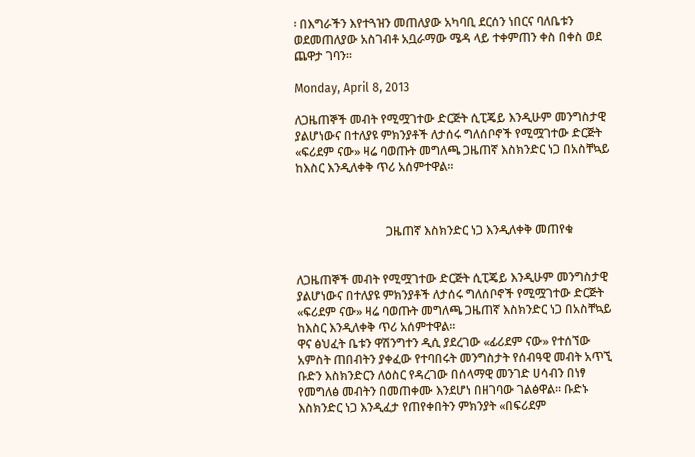፡ በእግራችን እየተጓዝን መጠለያው አካባቢ ደርሰን ነበርና ባለቤቱን ወደመጠለያው አስገብቶ አቧራማው ሜዳ ላይ ተቀምጠን ቀስ በቀስ ወደ ጨዋታ ገባን፡፡

Monday, April 8, 2013

ለጋዜጠኞች መብት የሚሟገተው ድርጅት ሲፒጄይ እንዲሁም መንግስታዊ ያልሆነውና በተለያዩ ምክንያቶች ለታሰሩ ግለሰቦኖች የሚሟገተው ድርጅት «ፍሪደም ናው» ዛሬ ባወጡት መግለጫ ጋዜጠኛ እስክንድር ነጋ በአስቸኳይ ከእስር እንዲለቀቅ ጥሪ አሰምተዋል።



                              ጋዜጠኛ እስክንድር ነጋ እንዲለቀቅ መጠየቁ


ለጋዜጠኞች መብት የሚሟገተው ድርጅት ሲፒጄይ እንዲሁም መንግስታዊ ያልሆነውና በተለያዩ ምክንያቶች ለታሰሩ ግለሰቦኖች የሚሟገተው ድርጅት «ፍሪደም ናው» ዛሬ ባወጡት መግለጫ ጋዜጠኛ እስክንድር ነጋ በአስቸኳይ ከእስር እንዲለቀቅ ጥሪ አሰምተዋል።
ዋና ፅህፈት ቤቱን ዋሽንግተን ዲሲ ያደረገው «ፊሪደም ናው» የተሰኘው አምስት ጠበብትን ያቀፈው የተባበሩት መንግስታት የሰብዓዊ መብት አጥኚ ቡድን እስክንድርን ለዕስር የዳረገው በሰላማዊ መንገድ ሀሳብን በነፃ የመግለፅ መብትን በመጠቀሙ እንደሆነ በዘገባው ገልፅዋል። ቡድኑ እስክንድር ነጋ እንዲፈታ የጠየቀበትን ምክንያት «በፍሪደም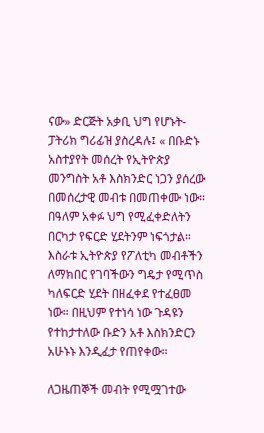ናው» ድርጅት አቃቢ ህግ የሆኑት-ፓትሪክ ግሪፊዝ ያስረዳሉ፤ « በቡድኑ አስተያየት መሰረት የኢትዮጵያ መንግስት አቶ እስክንድር ነጋን ያሰረው በመሰረታዊ መብቱ በመጠቀሙ ነው። በዓለም አቀፉ ህግ የሚፈቀድለትን በርካታ የፍርድ ሂደትንም ነፍጎታል። እስራቱ ኢትዮጵያ የፖለቲካ መብቶችን ለማክበር የገባችውን ግዴታ የሚጥስ ካለፍርድ ሂደት በዘፈቀደ የተፈፀመ ነው። በዚህም የተነሳ ነው ጉዳዩን የተከታተለው ቡድን አቶ እስክንድርን አሁኑኑ እንዲፈታ የጠየቀው።

ለጋዜጠኞች መብት የሚሟገተው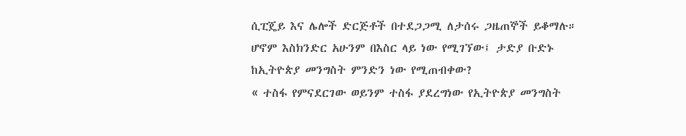ሲፒጄይ እና ሌሎች ድርጅቶች በተደጋጋሚ ለታሰሩ ጋዜጠኞች ይቆማሉ። ሆኖም እስክንድር አሁንም በእስር ላይ ነው የሚገኘው፤ ታድያ ቡድኑ ከኢትዮጵያ መንግስት ምንድን ነው የሚጠብቀው?
« ተስፋ የምናደርገው ወይንም ተስፋ ያደረግነው የኢትዮጵያ መንግስት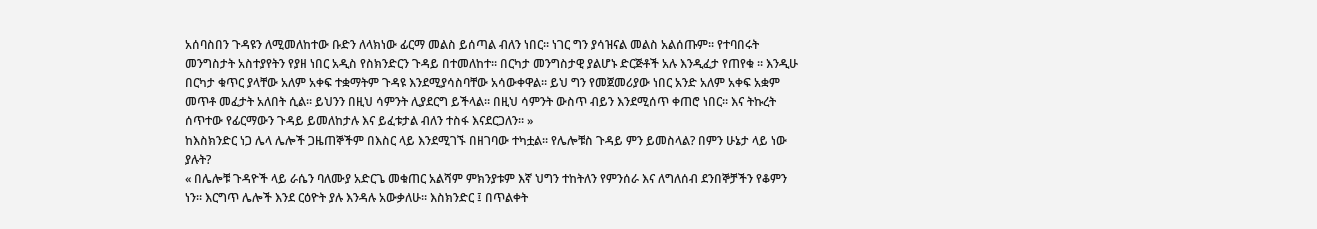አሰባስበን ጉዳዩን ለሚመለከተው ቡድን ለላክነው ፊርማ መልስ ይሰጣል ብለን ነበር። ነገር ግን ያሳዝናል መልስ አልሰጡም። የተባበሩት መንግስታት አስተያየትን የያዘ ነበር አዲስ የስክንድርን ጉዳይ በተመለከተ። በርካታ መንግስታዊ ያልሆኑ ድርጅቶች አሉ እንዲፈታ የጠየቁ ። እንዲሁ በርካታ ቁጥር ያላቸው አለም አቀፍ ተቋማትም ጉዳዩ እንደሚያሳስባቸው አሳውቀዋል። ይህ ግን የመጀመሪያው ነበር አንድ አለም አቀፍ አቋም መጥቶ መፈታት አለበት ሲል። ይህንን በዚህ ሳምንት ሊያደርግ ይችላል። በዚህ ሳምንት ውስጥ ብይን እንደሚሰጥ ቀጠሮ ነበር። እና ትኩረት ሰጥተው የፊርማውን ጉዳይ ይመለከታሉ እና ይፈቱታል ብለን ተስፋ እናደርጋለን። »
ከእስክንድር ነጋ ሌላ ሌሎች ጋዜጠኞችም በእስር ላይ እንደሚገኙ በዘገባው ተካቷል። የሌሎቹስ ጉዳይ ምን ይመስላል? በምን ሁኔታ ላይ ነው ያሉት?
« በሌሎቹ ጉዳዮች ላይ ራሴን ባለሙያ አድርጌ መቁጠር አልሻም ምክንያቱም እኛ ህግን ተከትለን የምንሰራ እና ለግለሰብ ደንበኞቻችን የቆምን ነን። እርግጥ ሌሎች እንደ ርዕዮት ያሉ እንዳሉ አውቃለሁ። እስክንድር ፤ በጥልቀት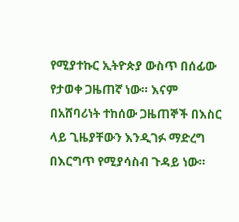የሚያተኩር ኢትዮጵያ ውስጥ በሰፊው የታወቀ ጋዜጠኛ ነው። እናም በአሸባሪነት ተከሰው ጋዜጠኞች በእስር ላይ ጊዜያቸውን እንዲገፉ ማድረግ በእርግጥ የሚያሳስብ ጉዳይ ነው።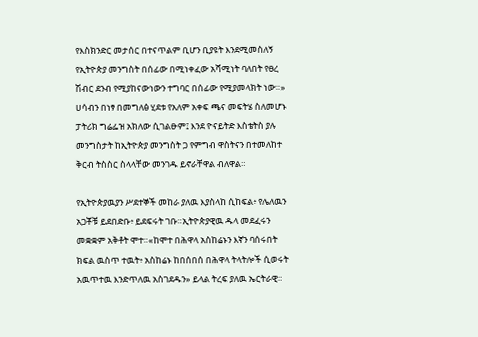የእስክንድር መታሰር በተናጥልም ቢሆን ቢያዩት እንደሚመስለኝ የኢትዮጵያ መንግስት በሰፊው በሚነቀፈው አሻሚነት ባለበት የፀረ ሽብር ደንብ የሚያከናውነውን ተግባር በሰፊው የሚያመላክት ነው።»
ሀሳብን በነፃ በመግለፅ ሂደቱ የአለም አቀፍ ጫና መፍትሄ ስለመሆኑ ፓትሪክ ግሬፌዝ አክለው ሲገልፁም፤ እንደ ዮናይትድ እስቴትስ ያሉ መንግስታት ከኢትዮጵያ መንግስት ጋ የምግብ ዋስትናን በተመለከተ ቅርብ ትስስር ስላላቸው መንገዱ ይኖራቸዋል ብለዋል።

የኢትዮጵያዉያን ሥደተኞች መከራ ያለዉ እያስላከ ሲከፍል፥ የሌለዉን አጋቾቹ ይደበድቡ፥ ይደፍሩት ገቡ።ኢትዮጵያዊዉ ዱላ መደፈሩን መቋቋም አቅቶት ሞተ።«ከሞተ በሕዋላ አስከሬኑን እኛን ባሰሩበት ክፍል ዉስጥ ተዉት፥ አስከሬኑ ከበሰበሰ በሕዋላ ትላትሎች ሲወሩት አዉጥተዉ እንድጥለዉ አስገደዱን» ይላል ትረፍ ያለዉ ኤርትራዊ።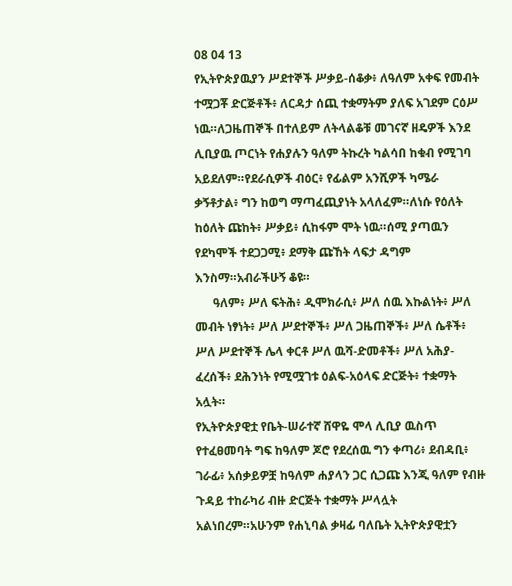08 04 13
የኢትዮጵያዉያን ሥደተኞች ሥቃይ-ሰቆቃ፥ ለዓለም አቀፍ የመብት ተሟጋቾ ድርጅቶች፥ ለርዳታ ሰጪ ተቋማትም ያለፍ አገደም ርዕሥ ነዉ።ለጋዜጠኞች በተለይም ለትላልቆቹ መገናኛ ዘዴዎች እንደ ሊቢያዉ ጦርነት የሐያሉን ዓለም ትኩረት ካልሳበ ከቁብ የሚገባ አይደለም።የደራሲዎች ብዕር፥ የፊልም አንሺዎች ካሜራ ቃኝቶታል፥ ግን ከወግ ማጣፈጪያነት አላለፈም።ለነሱ የዕለት ከዕለት ጩከት፥ ሥቃይ፥ ሲከፋም ሞት ነዉ።ሰሚ ያጣዉን የደካሞች ተደጋጋሚ፥ ደማቅ ጩኸት ላፍታ ዳግም እንስማ።አብራችሁኝ ቆዩ።
      ዓለም፥ ሥለ ፍትሕ፥ ዲሞክራሲ፥ ሥለ ሰዉ እኩልነት፥ ሥለ መብት ነፃነት፥ ሥለ ሥደተኞች፥ ሥለ ጋዜጠኞች፥ ሥለ ሴቶች፥ ሥለ ሥደተኞች ሌላ ቀርቶ ሥለ ዉሻ-ድመቶች፥ ሥለ አሕያ-ፈረሰች፥ ደሕንነት የሚሟገቱ ዕልፍ-አዕላፍ ድርጅት፥ ተቋማት አሏት።
የኢትዮጵያዊቷ የቤት-ሠራተኛ ሸዋዬ ሞላ ሊቢያ ዉስጥ የተፈፀመባት ግፍ ከዓለም ጆሮ የደረሰዉ ግን ቀጣሪ፥ ደብዳቢ፥ ገራፊ፥ አሰቃይዎቿ ከዓለም ሐያላን ጋር ሲጋጩ እንጂ ዓለም የብዙ ጉዳይ ተከራካሪ ብዙ ድርጅት ተቋማት ሥላሏት አልነበረም።አሁንም የሐኒባል ቃዛፊ ባለቤት ኢትዮጵያዊቷን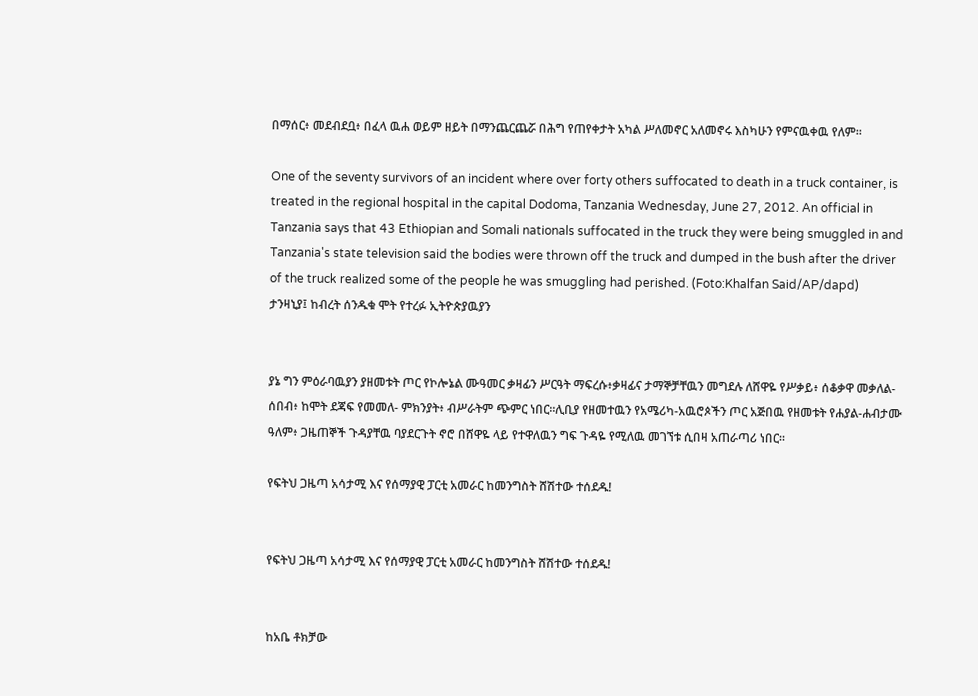በማሰር፥ መደብደቧ፥ በፈላ ዉሐ ወይም ዘይት በማንጨርጨሯ በሕግ የጠየቀታት አካል ሥለመኖር አለመኖሩ እስካሁን የምናዉቀዉ የለም።

One of the seventy survivors of an incident where over forty others suffocated to death in a truck container, is treated in the regional hospital in the capital Dodoma, Tanzania Wednesday, June 27, 2012. An official in Tanzania says that 43 Ethiopian and Somali nationals suffocated in the truck they were being smuggled in and Tanzania's state television said the bodies were thrown off the truck and dumped in the bush after the driver of the truck realized some of the people he was smuggling had perished. (Foto:Khalfan Said/AP/dapd)
ታንዛኒያ፤ ከብረት ሰንዱቁ ሞት የተረፉ ኢትዮጵያዉያን


ያኔ ግን ምዕራባዉያን ያዘመቱት ጦር የኮሎኔል ሙዓመር ቃዛፊን ሥርዓት ማፍረሱ፥ቃዛፊና ታማኞቻቸዉን መግደሉ ለሸዋዬ የሥቃይ፥ ሰቆቃዋ መቃለል-ሰበብ፥ ከሞት ደጃፍ የመመለ- ምክንያት፥ ብሥራትም ጭምር ነበር።ሊቢያ የዘመተዉን የአሜሪካ-አዉሮጶችን ጦር አጅበዉ የዘመቱት የሐያል-ሐብታሙ ዓለም፥ ጋዜጠኞች ጉዳያቸዉ ባያደርጉት ኖሮ በሸዋዬ ላይ የተዋለዉን ግፍ ጉዳዬ የሚለዉ መገኘቱ ሲበዛ አጠራጣሪ ነበር።

የፍትህ ጋዜጣ አሳታሚ እና የሰማያዊ ፓርቲ አመራር ከመንግስት ሸሽተው ተሰደዱ!


የፍትህ ጋዜጣ አሳታሚ እና የሰማያዊ ፓርቲ አመራር ከመንግስት ሸሽተው ተሰደዱ!


ከአቤ ቶክቻው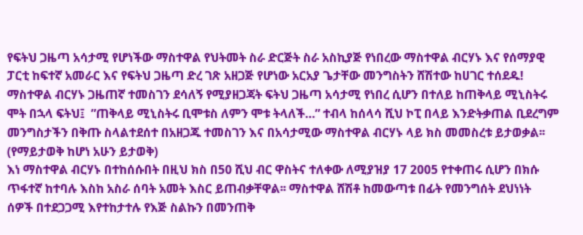የፍትህ ጋዜጣ አሳታሚ የሆነችው ማስተዋል የህትመት ስራ ድርጅት ስራ አስኪያጅ የነበረው ማስተዋል ብርሃኑ እና የሰማያዊ ፓርቲ ከፍተኛ አመራር እና የፍትህ ጋዜጣ ድረ ገጽ አዘጋጅ የሆነው አርአያ ጌታቸው መንግስትን ሸሽተው ከሀገር ተሰደዱ!
ማስተዋል ብርሃኑ ጋዜጠኛ ተመስገን ደሳለኝ የሚያዘጋጃት ፍትህ ጋዜጣ አሳታሚ የነበረ ሲሆን በተለይ ከጠቅላይ ሚኒስትሩ ሞት በኋላ ፍትህ፤  ”ጠቅላይ ሚኒስትሩ ቢሞቱስ ለምን ሞቱ ትላለች…” ተብላ ከሰላሳ ሺህ ኮፒ በላይ እንድትቃጠል ቢደረግም መንግስታችን በቅጡ ስላልተደሰተ በአዘጋጁ ተመስገን እና በአሳታሚው ማስተዋል ብርሃኑ ላይ ክስ መመስረቱ ይታወቃል፡፡ (የማይታወቅ ከሆነ አሁን ይታወቅ)
እነ ማስተዋል ብርሃኑ በተከሰሱበት በዚህ ክስ በ50 ሺህ ብር ዋስትና ተለቀው ለሚያዝያ 17 2005 የተቀጠሩ ሲሆን በክሱ ጥፋተኛ ከተባሉ እስከ አስራ ሰባት አመት እስር ይጠብቃቸዋል፡፡ ማስተዋል ሸሽቶ ከመውጣቱ በፊት የመንግሰት ደህነነት ሰዎች በተደጋጋሚ እየተከታተሉ የእጅ ስልኩን በመንጠቅ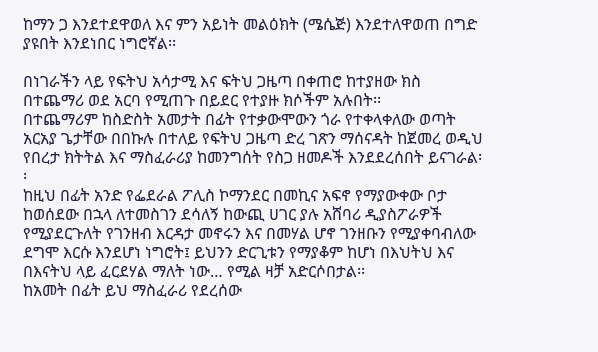ከማን ጋ እንደተደዋወለ እና ምን አይነት መልዕክት (ሜሴጅ) እንደተለዋወጠ በግድ ያዩበት እንደነበር ነግሮኛል፡፡

በነገራችን ላይ የፍትህ አሳታሚ እና ፍትህ ጋዜጣ በቀጠሮ ከተያዘው ክስ በተጨማሪ ወደ አርባ የሚጠጉ በይደር የተያዙ ክሶችም አሉበት፡፡
በተጨማሪም ከስድስት አመታት በፊት የተቃውሞውን ጎራ የተቀላቀለው ወጣት አርአያ ጌታቸው በበኩሉ በተለይ የፍትህ ጋዜጣ ድረ ገጽን ማሰናዳት ከጀመረ ወዲህ የበረታ ክትትል እና ማስፈራሪያ ከመንግሰት የስጋ ዘመዶች እንደደረሰበት ይናገራል፡፡
ከዚህ በፊት አንድ የፌደራል ፖሊስ ኮማንደር በመኪና አፍኖ የማያውቀው ቦታ ከወሰደው በኋላ ለተመስገን ደሳለኝ ከውጪ ሀገር ያሉ አሸባሪ ዲያስፖራዎች የሚያደርጉለት የገንዘብ እርዳታ መኖሩን እና በመሃል ሆኖ ገንዘቡን የሚያቀባብለው ደግሞ እርሱ እንደሆነ ነግሮት፤ ይህንን ድርጊቱን የማያቆም ከሆነ በእህትህ እና በእናትህ ላይ ፈርደሃል ማለት ነው… የሚል ዛቻ አድርሶበታል፡፡
ከአመት በፊት ይህ ማስፈራሪ የደረሰው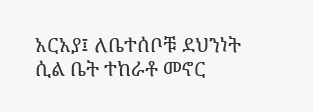አርአያ፤ ለቤተሰቦቹ ደህንነት ሲል ቤት ተከራቶ መኖር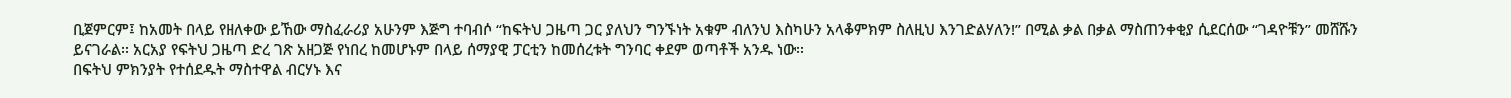ቢጀምርም፤ ከአመት በላይ የዘለቀው ይኸው ማስፈራሪያ አሁንም እጅግ ተባብሶ “ከፍትህ ጋዜጣ ጋር ያለህን ግንኙነት አቁም ብለንህ እስካሁን አላቆምክም ስለዚህ እንገድልሃለን!” በሚል ቃል በቃል ማስጠንቀቂያ ሲደርሰው “ገዳዮቹን” መሸሹን ይናገራል፡፡ አርአያ የፍትህ ጋዜጣ ድረ ገጽ አዘጋጅ የነበረ ከመሆኑም በላይ ሰማያዊ ፓርቲን ከመሰረቱት ግንባር ቀደም ወጣቶች አንዱ ነው፡፡
በፍትህ ምክንያት የተሰደዱት ማስተዋል ብርሃኑ እና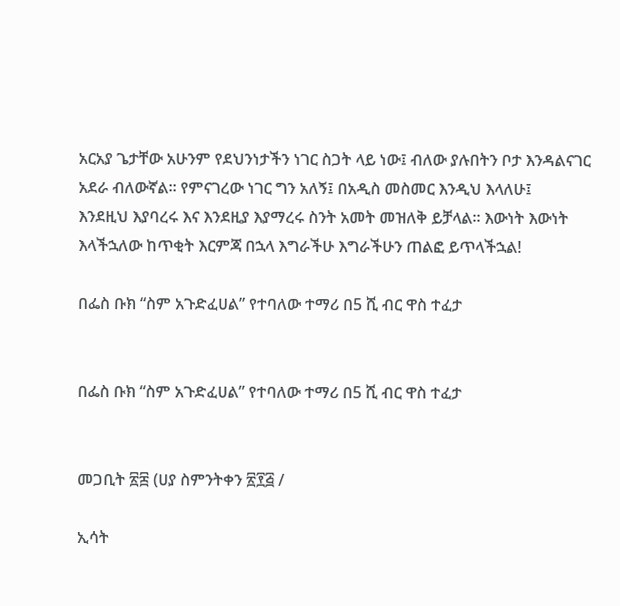አርአያ ጌታቸው አሁንም የደህንነታችን ነገር ስጋት ላይ ነው፤ ብለው ያሉበትን ቦታ እንዳልናገር አደራ ብለውኛል፡፡ የምናገረው ነገር ግን አለኝ፤ በአዲስ መስመር እንዲህ እላለሁ፤
እንደዚህ እያባረሩ እና እንደዚያ እያማረሩ ስንት አመት መዝለቅ ይቻላል፡፡ እውነት እውነት እላችኋለው ከጥቂት እርምጃ በኋላ እግራችሁ እግራችሁን ጠልፎ ይጥላችኋል!

በፌስ ቡክ “ስም አጉድፈሀል” የተባለው ተማሪ በ5 ሺ ብር ዋስ ተፈታ


በፌስ ቡክ “ስም አጉድፈሀል” የተባለው ተማሪ በ5 ሺ ብር ዋስ ተፈታ


መጋቢት ፳፰ (ሀያ ስምንትቀን ፳፻፭ /

ኢሳት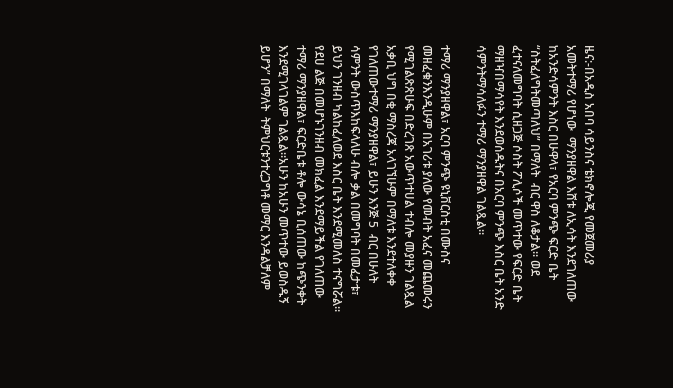ዜና:-በአዲስ አበባ ሳይንስና ቴክኖሎጂ የመጀመሪያ አመትተማሪ የሆነው  ማንያዘዋል እሸቱ ለኢሳት እንደገለጠው ከአንድሳምንት እስር በሁዋላ፣ የአርባ ምንጭ ፍርድ ቤት “ስትፈለግትመጣለህ” በማለት  ብር ዋስ ለቆታል። ወደ ፈተናለመግባት ሲዘጋጅ ሶስት ፖሊሶች መጥተው የፍርድ ቤት ማዘዣበማሳየት እንደወሰዱትና በአርባ ምንጭ እስር ቤት አንድ ሳምንትማሳለፉን ተማሪ ማንያዘዋል ገልጿል።

ተማሪ ማንያዘዋል፣ አርባ ምንጭ ዩኒቨርስቲ በሙስና መዘፈቁንእንዲሁም በአገሪቱ ያለው የመብት አፈና መጨመሩን የሚገልጽጽሁፍ በድረገጽ አውጥተሀል ተብሎ መያዙን ገልጿል
አቃቢ ህግ በቂ ማስረጃ አላገኘሁም በማለቱ እንደተለቀቀ የገለጠውተማሪ ማንያዘዋል፣ ይሁን እንጅ 5  ብር በሁለት ሳምንት ውስጥእከፍላለሁ ብሎ ቃል በመግባት በመፈታቱ፣ ይህን ገንዘብ ካልከፈለወደ እስር ቤት እንደሚመለስ ተናግሯል። የደሀ ልጅ በመሆኑገንዘብ መክፈል እንደማይችል የገለጠው ተማሪ ማንያዘዋል፣ ፍርድቤቱ ቶሎ ውሳኔ ቢሰጠው ከጭንቀት እንደሚገላገልም ገልጿል።አሁን ከአሁን መጥተው ይወስዱኝ ይሆን” በማለት  ትምህርቱንተረጋግቶ መማር እንዳልቻለም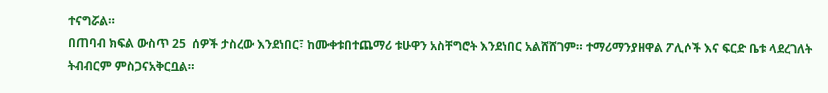ተናግሯል።
በጠባብ ክፍል ውስጥ 25  ሰዎች ታስረው እንደነበር፣ ከሙቀቱበተጨማሪ ቱሁዋን አስቸግሮት እንደነበር አልሸሸገም። ተማሪማንያዘዋል ፖሊሶች እና ፍርድ ቤቱ ላደረገለት ትብብርም ምስጋናአቅርቧል።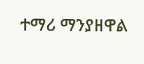ተማሪ ማንያዘዋል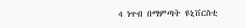4 ነጥብ በማምጣት ዩኒቨርስቲ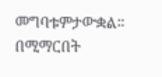መግባቱምታውቋል። በሚማርበት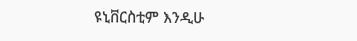ዩኒቨርስቲም እንዲሁ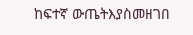ከፍተኛ ውጤትእያስመዘገበ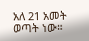አለ 21 አመት ወጣት ነው።